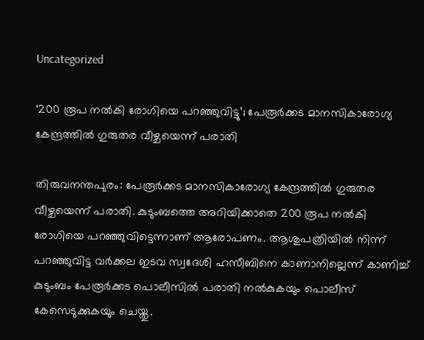Uncategorized

‘200 രൂപ നല്‍കി രോഗിയെ പറഞ്ഞുവിട്ടു’; പേരൂര്‍ക്കട മാനസികാരോഗ്യ കേന്ദ്രത്തില്‍ ഗുരുതര വീഴ്ചയെന്ന് പരാതി

തിരുവനന്തപുരം: പേരൂര്‍ക്കട മാനസികാരോഗ്യ കേന്ദ്രത്തില്‍ ഗുരുതര വീഴ്ചയെന്ന് പരാതി. കുടുംബത്തെ അറിയിക്കാതെ 200 രൂപ നല്‍കി രോഗിയെ പറഞ്ഞുവിട്ടെന്നാണ് ആരോപണം. ആശുപത്രിയില്‍ നിന്ന് പറഞ്ഞുവിട്ട വര്‍ക്കല ഇടവ സ്വദേശി ഹസീബിനെ കാണാനില്ലെന്ന് കാണിച്ച് കുടുംബം പേരൂര്‍ക്കട പൊലീസില്‍ പരാതി നല്‍കുകയും പൊലീസ് കേസെടുക്കുകയും ചെയ്തു.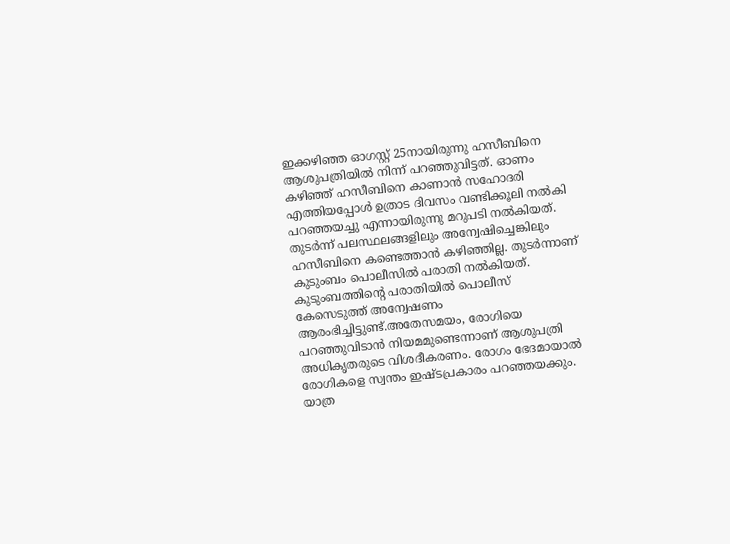ഇക്കഴിഞ്ഞ ഓഗസ്റ്റ് 25നായിരുന്നു ഹസീബിനെ ആശുപത്രിയില്‍ നിന്ന് പറഞ്ഞുവിട്ടത്. ഓണം കഴിഞ്ഞ് ഹസീബിനെ കാണാന്‍ സഹോദരി എത്തിയപ്പോള്‍ ഉത്രാട ദിവസം വണ്ടിക്കൂലി നല്‍കി പറഞ്ഞയച്ചു എന്നായിരുന്നു മറുപടി നല്‍കിയത്. തുടര്‍ന്ന് പലസ്ഥലങ്ങളിലും അന്വേഷിച്ചെങ്കിലും ഹസീബിനെ കണ്ടെത്താന്‍ കഴിഞ്ഞില്ല. തുടര്‍ന്നാണ് കുടുംബം പൊലീസില്‍ പരാതി നല്‍കിയത്. കുടുംബത്തിന്റെ പരാതിയില്‍ പൊലീസ് കേസെടുത്ത് അന്വേഷണം ആരംഭിച്ചിട്ടുണ്ട്.അതേസമയം, രോഗിയെ പറഞ്ഞുവിടാന്‍ നിയമമുണ്ടെന്നാണ് ആശുപത്രി അധികൃതരുടെ വിശദീകരണം. രോഗം ഭേദമായാല്‍ രോഗികളെ സ്വന്തം ഇഷ്ടപ്രകാരം പറഞ്ഞയക്കും. യാത്ര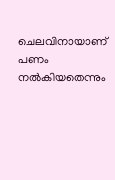ചെലവിനായാണ് പണം നല്‍കിയതെന്നും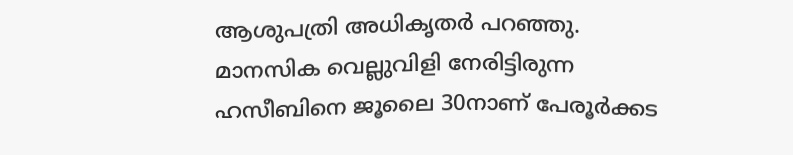ആശുപത്രി അധികൃതര്‍ പറഞ്ഞു. മാനസിക വെല്ലുവിളി നേരിട്ടിരുന്ന ഹസീബിനെ ജൂലൈ 30നാണ് പേരൂര്‍ക്കട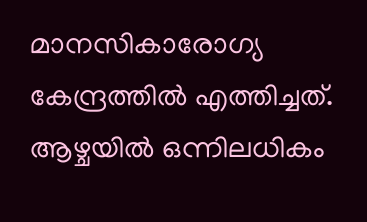മാനസികാരോഗ്യ കേന്ദ്രത്തില്‍ എത്തിച്ചത്. ആഴ്ചയില്‍ ഒന്നിലധികം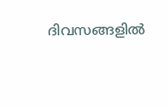ദിവസങ്ങളില്‍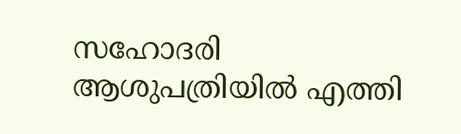സഹോദരി ആശുപത്രിയില്‍ എത്തി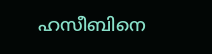ഹസീബിനെ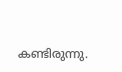കണ്ടിരുന്നു.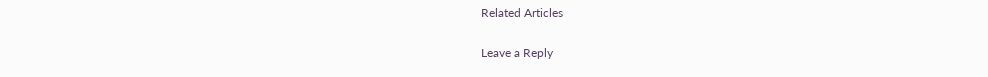Related Articles

Leave a Reply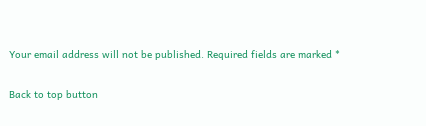Your email address will not be published. Required fields are marked *

Back to top button